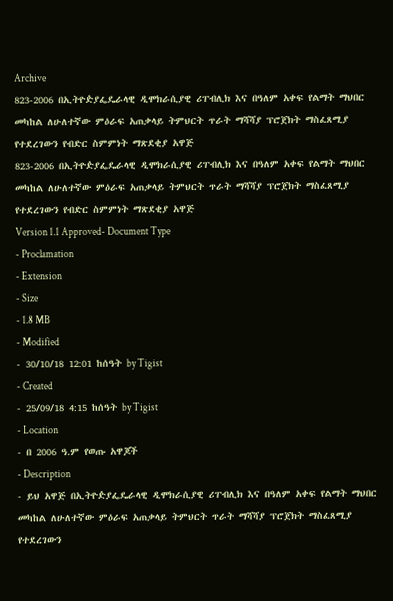Archive
823-2006 በኢትዮዽያፌዴራላዊ ዲሞክራሲያዊ ሪፐብሊክ እና በዓለም አቀፍ የልማት ማህበር መካከል ለሁለተኛው ምዕራፍ አጠቃላይ ትምህርት ጥራት ማሻሻያ ፕሮጀክት ማስፈጸሚያ የተደረገውን የብድር ስምምነት ማጽደቂያ አዋጅ
823-2006 በኢትዮዽያፌዴራላዊ ዲሞክራሲያዊ ሪፐብሊክ እና በዓለም አቀፍ የልማት ማህበር መካከል ለሁለተኛው ምዕራፍ አጠቃላይ ትምህርት ጥራት ማሻሻያ ፕሮጀክት ማስፈጸሚያ የተደረገውን የብድር ስምምነት ማጽደቂያ አዋጅ
Version 1.1 Approved- Document Type
- Proclamation
- Extension
- Size
- 1.8 MB
- Modified
- 30/10/18 12:01 ከሰዓት by Tigist
- Created
- 25/09/18 4:15 ከሰዓት by Tigist
- Location
- በ 2006 ዓ.ም የወጡ አዋጆች
- Description
- ይህ አዋጅ በኢትዮዽያፌዴራላዊ ዲሞክራሲያዊ ሪፐብሊክ እና በዓለም አቀፍ የልማት ማህበር መካከል ለሁለተኛው ምዕራፍ አጠቃላይ ትምህርት ጥራት ማሻሻያ ፕሮጀክት ማስፈጸሚያ የተደረገውን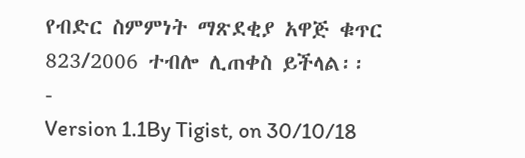የብድር ስምምነት ማጽደቂያ አዋጅ ቁጥር 823/2006 ተብሎ ሊጠቀስ ይችላል፡፡
-
Version 1.1By Tigist, on 30/10/18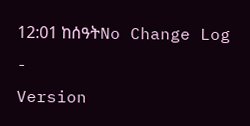12:01 ከሰዓትNo Change Log
-
Version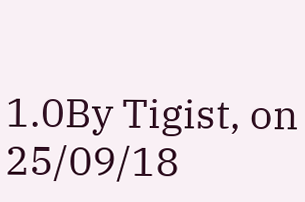1.0By Tigist, on 25/09/18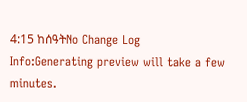4:15 ከሰዓትNo Change Log
Info:Generating preview will take a few minutes.